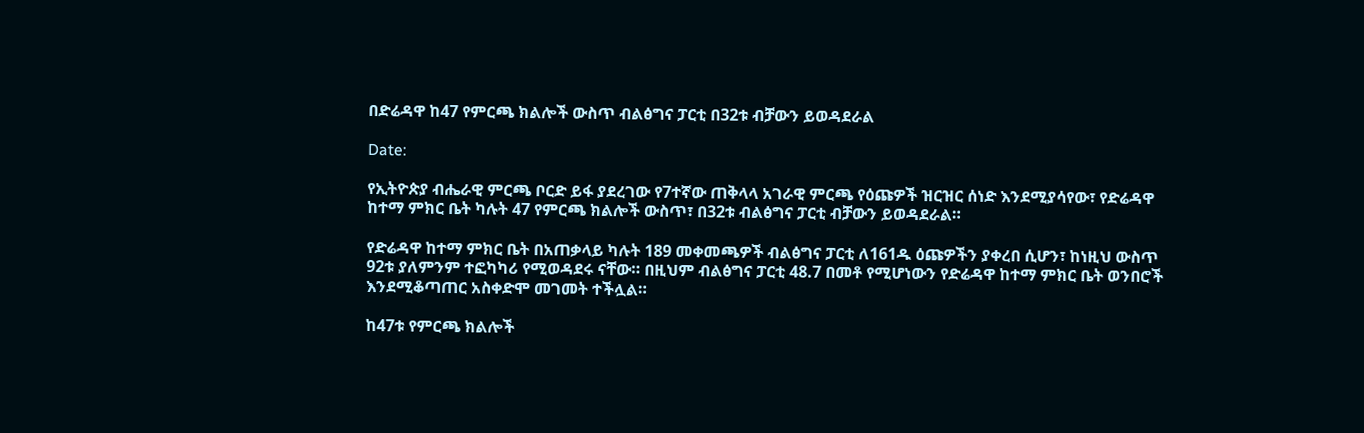በድሬዳዋ ከ47 የምርጫ ክልሎች ውስጥ ብልፅግና ፓርቲ በ32ቱ ብቻውን ይወዳደራል

Date:

የኢትዮጵያ ብሔራዊ ምርጫ ቦርድ ይፋ ያደረገው የ7ተኛው ጠቅላላ አገራዊ ምርጫ የዕጩዎች ዝርዝር ሰነድ እንደሚያሳየው፣ የድሬዳዋ ከተማ ምክር ቤት ካሉት 47 የምርጫ ክልሎች ውስጥ፣ በ32ቱ ብልፅግና ፓርቲ ብቻውን ይወዳደራል።

የድሬዳዋ ከተማ ምክር ቤት በአጠቃላይ ካሉት 189 መቀመጫዎች ብልፅግና ፓርቲ ለ161ዱ ዕጩዎችን ያቀረበ ሲሆን፣ ከነዚህ ውስጥ 92ቱ ያለምንም ተፎካካሪ የሚወዳደሩ ናቸው። በዚህም ብልፅግና ፓርቲ 48.7 በመቶ የሚሆነውን የድሬዳዋ ከተማ ምክር ቤት ወንበሮች እንደሚቆጣጠር አስቀድሞ መገመት ተችሏል።

ከ47ቱ የምርጫ ክልሎች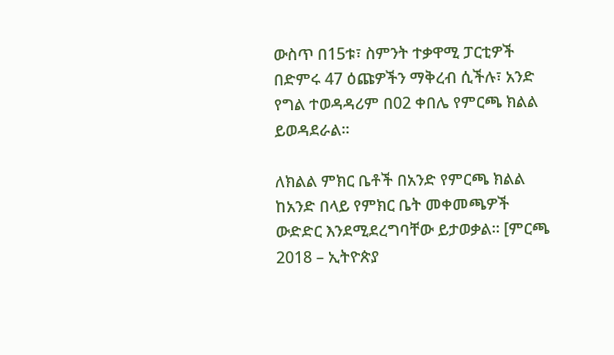ውስጥ በ15ቱ፣ ስምንት ተቃዋሚ ፓርቲዎች በድምሩ 47 ዕጩዎችን ማቅረብ ሲችሉ፣ አንድ የግል ተወዳዳሪም በ02 ቀበሌ የምርጫ ክልል ይወዳደራል።

ለክልል ምክር ቤቶች በአንድ የምርጫ ክልል ከአንድ በላይ የምክር ቤት መቀመጫዎች ውድድር እንደሚደረግባቸው ይታወቃል። [ምርጫ 2018 – ኢትዮጵያ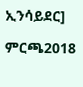ኢንሳይደር]

ምርጫ2018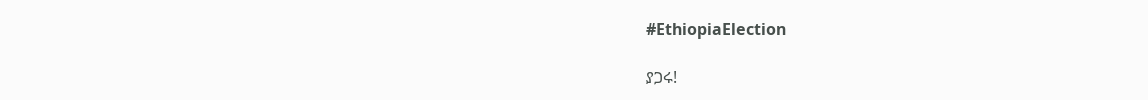#EthiopiaElection

ያጋሩ!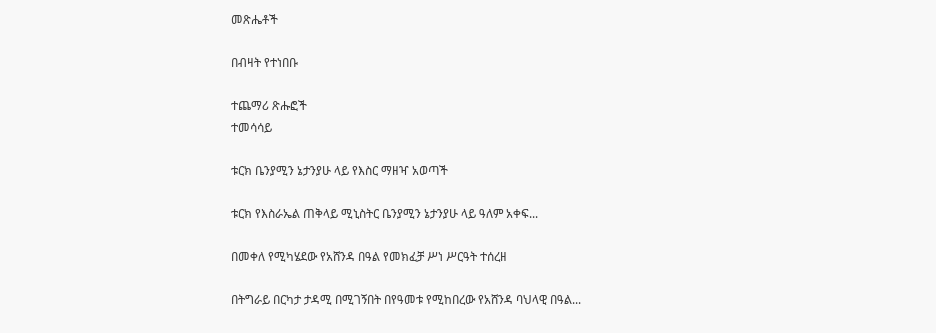መጽሔቶች

በብዛት የተነበቡ

ተጨማሪ ጽሑፎች
ተመሳሳይ

ቱርክ ቤንያሚን ኔታንያሁ ላይ የእስር ማዘዣ አወጣች

ቱርክ የእስራኤል ጠቅላይ ሚኒስትር ቤንያሚን ኔታንያሁ ላይ ዓለም አቀፍ...

በመቀለ የሚካሄደው የአሸንዳ በዓል የመክፈቻ ሥነ ሥርዓት ተሰረዘ

በትግራይ በርካታ ታዳሚ በሚገኝበት በየዓመቱ የሚከበረው የአሸንዳ ባህላዊ በዓል...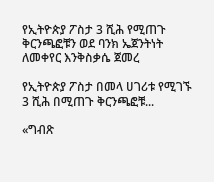የኢትዮጵያ ፖስታ 3 ሺሕ የሚጠጉ ቅርንጫፎቹን ወደ ባንክ ኤጀንትነት ለመቀየር እንቅስቃሴ ጀመረ

የኢትዮጵያ ፖስታ በመላ ሀገሪቱ የሚገኙ 3 ሺሕ በሚጠጉ ቅርንጫፎቹ...

«ግብጽ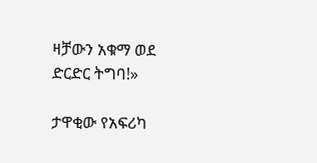ዛቻውን አቁማ ወደ ድርድር ትግባ!»

ታዋቂው የአፍሪካ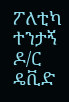ፖለቲካ ተንታኝ ዶ/ር ዴቪድ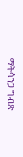ማትሳንጋ ግብጽ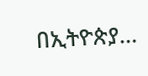በኢትዮጵያ...